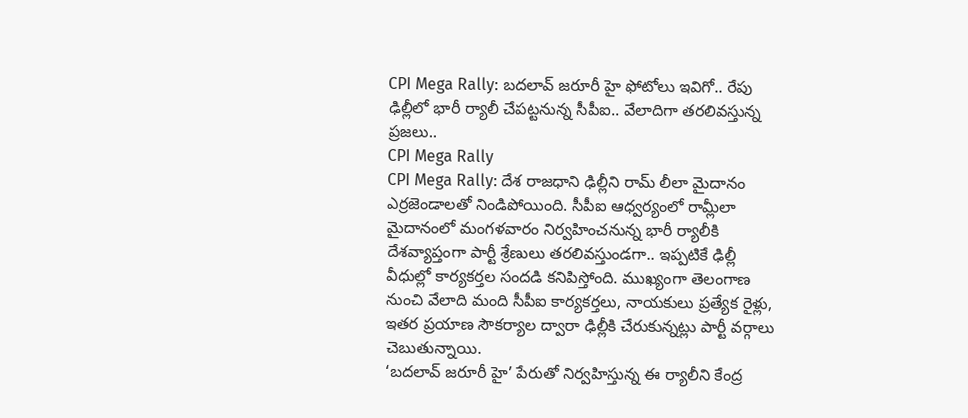CPI Mega Rally: బదలావ్ జరూరీ హై ఫోటోలు ఇవిగో.. రేపు ఢిల్లీలో భారీ ర్యాలీ చేపట్టనున్న సీపీఐ.. వేలాదిగా తరలివస్తున్న ప్రజలు..
CPI Mega Rally
CPI Mega Rally: దేశ రాజధాని ఢిల్లీని రామ్ లీలా మైదానం ఎర్రజెండాలతో నిండిపోయింది. సీపీఐ ఆధ్వర్యంలో రామ్లీలా మైదానంలో మంగళవారం నిర్వహించనున్న భారీ ర్యాలీకి దేశవ్యాప్తంగా పార్టీ శ్రేణులు తరలివస్తుండగా.. ఇప్పటికే ఢిల్లీ వీధుల్లో కార్యకర్తల సందడి కనిపిస్తోంది. ముఖ్యంగా తెలంగాణ నుంచి వేలాది మంది సీపీఐ కార్యకర్తలు, నాయకులు ప్రత్యేక రైళ్లు, ఇతర ప్రయాణ సౌకర్యాల ద్వారా ఢిల్లీకి చేరుకున్నట్లు పార్టీ వర్గాలు చెబుతున్నాయి.
‘బదలావ్ జరూరీ హై’ పేరుతో నిర్వహిస్తున్న ఈ ర్యాలీని కేంద్ర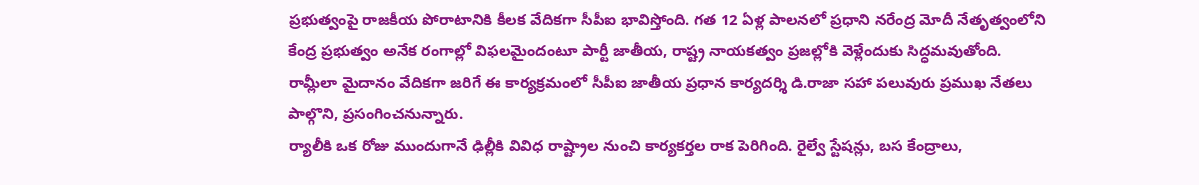ప్రభుత్వంపై రాజకీయ పోరాటానికి కీలక వేదికగా సీపీఐ భావిస్తోంది. గత 12 ఏళ్ల పాలనలో ప్రధాని నరేంద్ర మోదీ నేతృత్వంలోని కేంద్ర ప్రభుత్వం అనేక రంగాల్లో విఫలమైందంటూ పార్టీ జాతీయ, రాష్ట్ర నాయకత్వం ప్రజల్లోకి వెళ్లేందుకు సిద్ధమవుతోంది. రామ్లీలా మైదానం వేదికగా జరిగే ఈ కార్యక్రమంలో సీపీఐ జాతీయ ప్రధాన కార్యదర్శి డి.రాజా సహా పలువురు ప్రముఖ నేతలు పాల్గొని, ప్రసంగించనున్నారు.
ర్యాలీకి ఒక రోజు ముందుగానే ఢిల్లీకి వివిధ రాష్ట్రాల నుంచి కార్యకర్తల రాక పెరిగింది. రైల్వే స్టేషన్లు, బస కేంద్రాలు,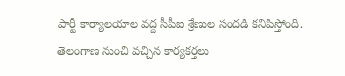పార్టీ కార్యాలయాల వద్ద సీపీఐ శ్రేణుల సందడి కనిపిస్తోంది. తెలంగాణ నుంచి వచ్చిన కార్యకర్తలు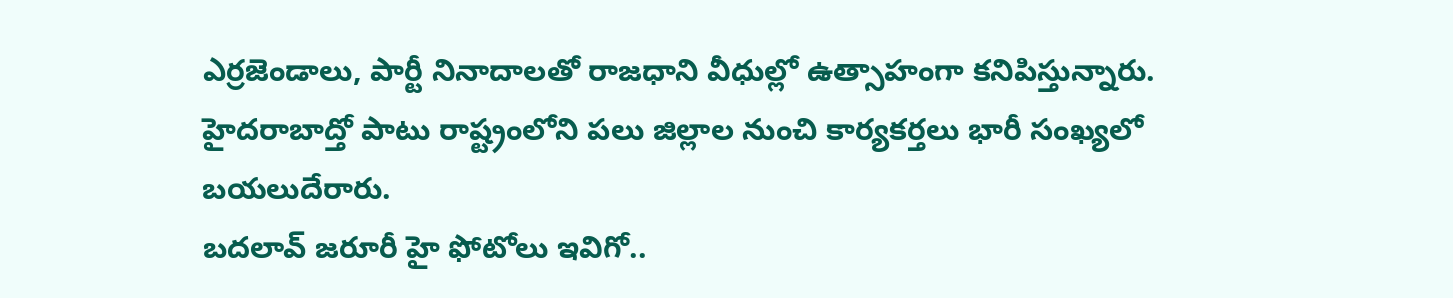ఎర్రజెండాలు, పార్టీ నినాదాలతో రాజధాని వీధుల్లో ఉత్సాహంగా కనిపిస్తున్నారు. హైదరాబాద్తో పాటు రాష్ట్రంలోని పలు జిల్లాల నుంచి కార్యకర్తలు భారీ సంఖ్యలో బయలుదేరారు.
బదలావ్ జరూరీ హై ఫోటోలు ఇవిగో..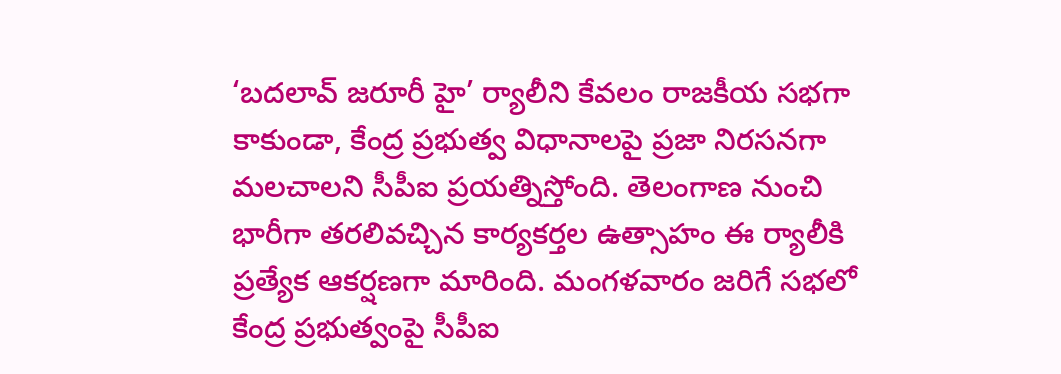‘బదలావ్ జరూరీ హై’ ర్యాలీని కేవలం రాజకీయ సభగా కాకుండా, కేంద్ర ప్రభుత్వ విధానాలపై ప్రజా నిరసనగా మలచాలని సీపీఐ ప్రయత్నిస్తోంది. తెలంగాణ నుంచి భారీగా తరలివచ్చిన కార్యకర్తల ఉత్సాహం ఈ ర్యాలీకి ప్రత్యేక ఆకర్షణగా మారింది. మంగళవారం జరిగే సభలో కేంద్ర ప్రభుత్వంపై సీపీఐ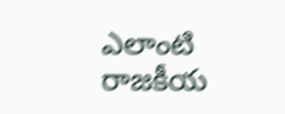ఎలాంటి రాజకీయ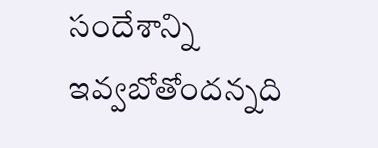సందేశాన్ని ఇవ్వబోతోందన్నది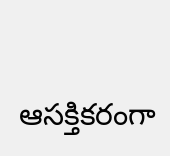ఆసక్తికరంగా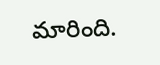మారింది.